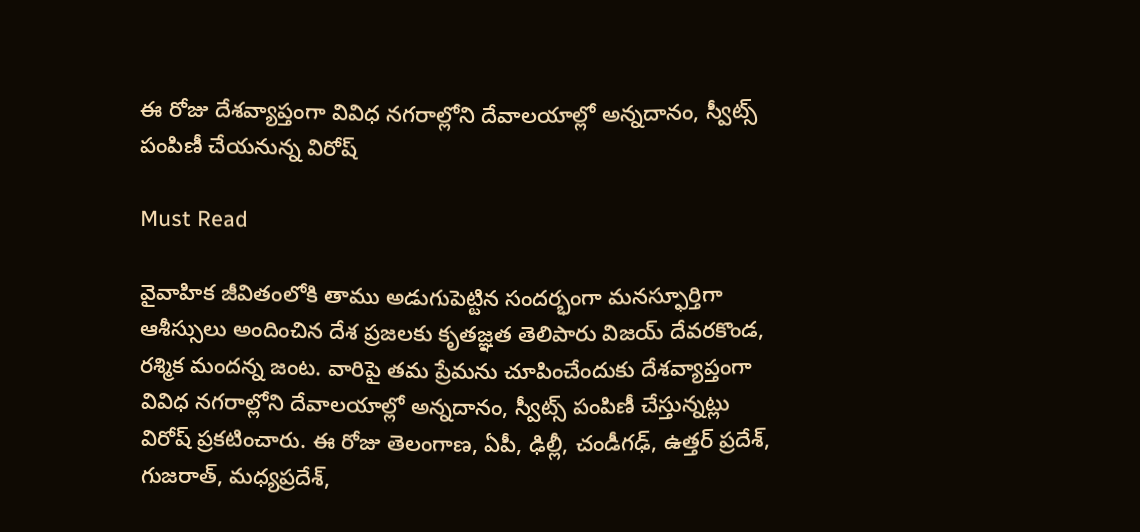ఈ రోజు దేశవ్యాప్తంగా వివిధ నగరాల్లోని దేవాలయాల్లో అన్నదానం, స్వీట్స్ పంపిణీ చేయనున్న విరోష్

Must Read

వైవాహిక జీవితంలోకి తాము అడుగుపెట్టిన సందర్భంగా మనస్ఫూర్తిగా ఆశీస్సులు అందించిన దేశ ప్రజలకు కృతజ్ఞత తెలిపారు విజయ్ దేవరకొండ, రశ్మిక మందన్న జంట. వారిపై తమ ప్రేమను చూపించేందుకు దేశవ్యాప్తంగా వివిధ నగరాల్లోని దేవాలయాల్లో అన్నదానం, స్వీట్స్ పంపిణీ చేస్తున్నట్లు విరోష్ ప్రకటించారు. ఈ రోజు తెలంగాణ, ఏపీ, ఢిల్లీ, చండీగఢ్, ఉత్తర్ ప్రదేశ్, గుజరాత్, మధ్యప్రదేశ్,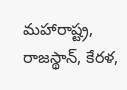మహారాష్ట్ర, రాజస్థాన్, కేరళ,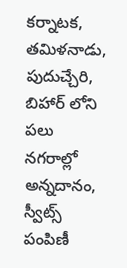కర్నాటక, తమిళనాడు, పుదుచ్చేరి, బిహార్ లోని పలు నగరాల్లో అన్నదానం, స్వీట్స్ పంపిణీ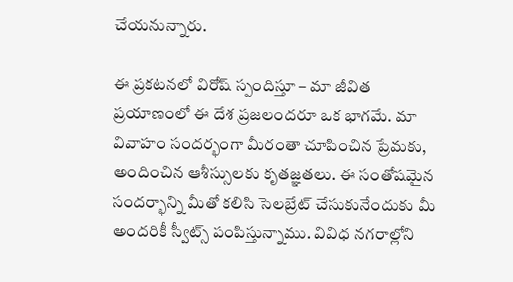చేయనున్నారు.

ఈ ప్రకటనలో విరోష్ స్పందిస్తూ – మా జీవిత ప్రయాణంలో ఈ దేశ ప్రజలందరూ ఒక భాగమే. మా వివాహం సందర్భంగా మీరంతా చూపించిన ప్రేమకు, అందించిన ఆశీస్సులకు కృతజ్ఞతలు. ఈ సంతోషమైన సందర్భాన్ని మీతో కలిసి సెలబ్రేట్ చేసుకునేందుకు మీ అందరికీ స్వీట్స్ పంపిస్తున్నాము. వివిధ నగరాల్లోని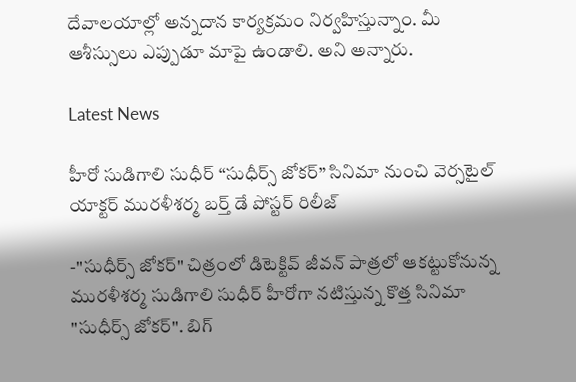దేవాలయాల్లో అన్నదాన కార్యక్రమం నిర్వహిస్తున్నాం. మీ ఆశీస్సులు ఎప్పుడూ మాపై ఉండాలి. అని అన్నారు.

Latest News

హీరో సుడిగాలి సుధీర్ “సుధీర్స్ జోకర్” సినిమా నుంచి వెర్సటైల్ యాక్టర్ మురళీశర్మ బర్త్ డే పోస్టర్ రిలీజ్

-"సుధీర్స్ జోకర్" చిత్రంలో డిటెక్టివ్ జీవన్ పాత్రలో ఆకట్టుకోనున్న మురళీశర్మ సుడిగాలి సుధీర్ హీరోగా నటిస్తున్న కొత్త సినిమా "సుధీర్స్ జోకర్". బిగ్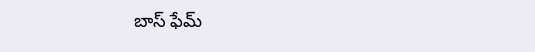బాస్ ఫేమ్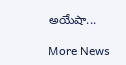అయేషా...

More News